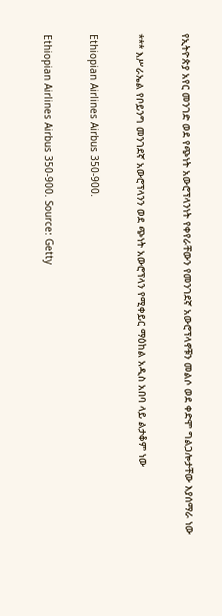የኢትዮጵያ አየር መንገድ ወደ የጭነት አውሮፕላንነት የቀየራቸውን የመንገደኛ አውሮፕላኖቹን መልሶ ወደ ቀድሞ ግልጋሎታቸው እያሰማራ ነው

*** እሥራኤል የቦይንግ መንገደኛ አውሮፕላንን ወደ ጭነት አውሮፕላን የሚቀይር ማዕከል አዲስ አበባ ላይ ልታቆም ነው

Ethiopian Airlines Airbus 350-900.

Ethiopian Airlines Airbus 350-900. Source: Getty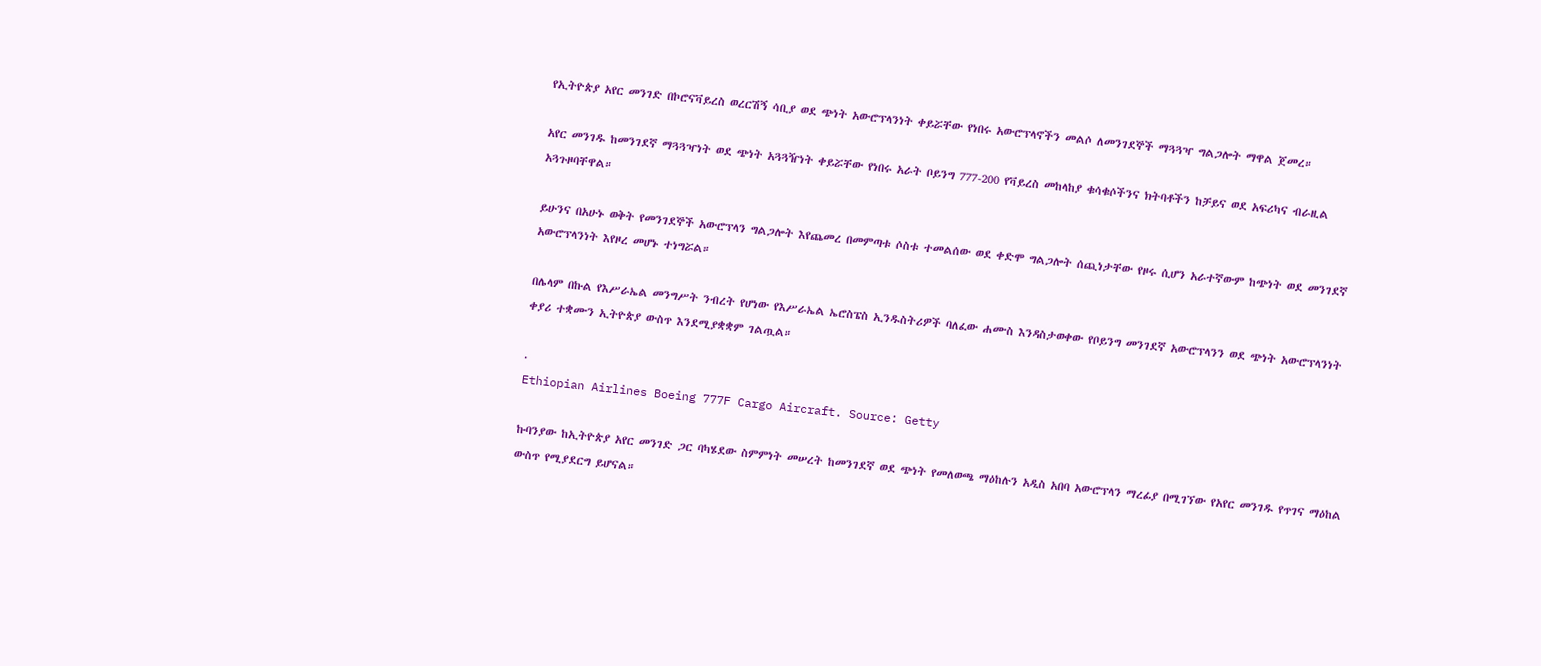የኢትዮጵያ አየር መንገድ በኮሮናቫይረስ ወረርሽኝ ሳቢያ ወደ ጭነት አውሮፕላንነት ቀይሯቸው የነበሩ አውሮፕላኖችን መልሶ ለመንገደኞች ማጓጓዣ ግልጋሎት ማዋል ጀመረ።

አየር መንገዱ ከመንገደኛ ማጓጓዣነት ወደ ጭነት አጓጓዥነት ቀይሯቸው የነበሩ አራት ቦይንግ 777-200 የቫይረስ መከላከያ ቁሳቁሶችንና ክትባቶችን ከቻይና ወደ አፍሪካና ብራዚል አጓጉዞባቸዋል።

ይሁንና በአሁኑ ወቅት የመንገደኞች አውሮፕላን ግልጋሎት እየጨመረ በመምጣቱ ሶስቱ ተመልሰው ወደ ቀድሞ ግልጋሎት ሰጪነታቸው የዞሩ ሲሆን አራተኛውም ከጭነት ወደ መንገደኛ አውሮፕላንነት እየዞረ መሆኑ ተነግሯል።

በሌላም በኩል የእሥራኤል መንግሥት ንብረት የሆነው የእሥራኤል ኤሮስፔስ ኢንዱስትሪዎች ባለፈው ሐሙስ እንዳስታወቀው የቦይንግ መንገደኛ አውሮፕላንን ወደ ጭነት አውሮፕላንነት ቀያሪ ተቋሙን ኢትዮጵያ ውስጥ እንደሚያቋቋም ገልጧል።

.
Ethiopian Airlines Boeing 777F Cargo Aircraft. Source: Getty

ኩባንያው ከኢትዮጵያ አየር መንገድ ጋር ባካሄደው ስምምነት መሠረት ከመንገደኛ ወደ ጭነት የመለወጫ ማዕከሉን አዲስ አበባ አውሮፕላን ማረፊያ በሚገኘው የአየር መንገዱ የጥገና ማዕከል ውስጥ የሚያደርግ ይሆናል።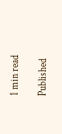1 min read

Published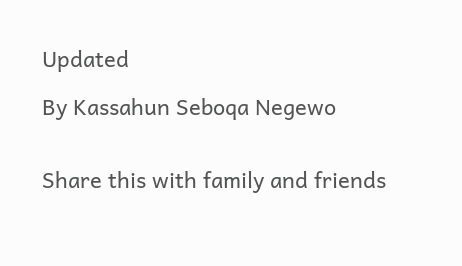Updated

By Kassahun Seboqa Negewo


Share this with family and friends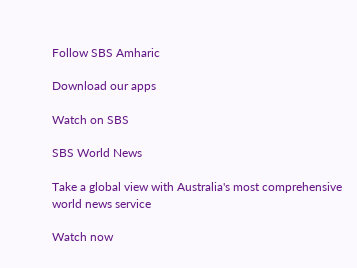Follow SBS Amharic

Download our apps

Watch on SBS

SBS World News

Take a global view with Australia's most comprehensive world news service

Watch now